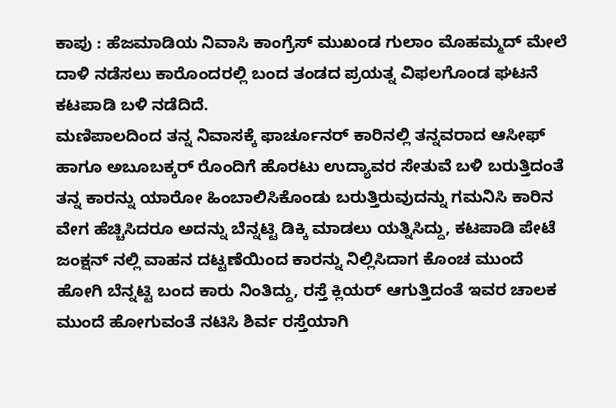ಕಾಪು : ಹೆಜಮಾಡಿಯ ನಿವಾಸಿ ಕಾಂಗ್ರೆಸ್ ಮುಖಂಡ ಗುಲಾಂ ಮೊಹಮ್ಮದ್ ಮೇಲೆ ದಾಳಿ ನಡೆಸಲು ಕಾರೊಂದರಲ್ಲಿ ಬಂದ ತಂಡದ ಪ್ರಯತ್ನ ವಿಫಲಗೊಂಡ ಘಟನೆ ಕಟಪಾಡಿ ಬಳಿ ನಡೆದಿದೆ.
ಮಣಿಪಾಲದಿಂದ ತನ್ನ ನಿವಾಸಕ್ಕೆ ಫಾರ್ಚೂನರ್ ಕಾರಿನಲ್ಲಿ ತನ್ನವರಾದ ಆಸೀಫ್ ಹಾಗೂ ಅಬೂಬಕ್ಕರ್ ರೊಂದಿಗೆ ಹೊರಟು ಉದ್ಯಾವರ ಸೇತುವೆ ಬಳಿ ಬರುತ್ತಿದಂತೆ ತನ್ನ ಕಾರನ್ನು ಯಾರೋ ಹಿಂಬಾಲಿಸಿಕೊಂಡು ಬರುತ್ತಿರುವುದನ್ನು ಗಮನಿಸಿ ಕಾರಿನ ವೇಗ ಹೆಚ್ಚಿಸಿದರೂ ಅದನ್ನು ಬೆನ್ನಟ್ಟಿ ಡಿಕ್ಕಿ ಮಾಡಲು ಯತ್ನಿಸಿದ್ದು, ಕಟಪಾಡಿ ಪೇಟೆ ಜಂಕ್ಷನ್ ನಲ್ಲಿ ವಾಹನ ದಟ್ಟಣೆಯಿಂದ ಕಾರನ್ನು ನಿಲ್ಲಿಸಿದಾಗ ಕೊಂಚ ಮುಂದೆ ಹೋಗಿ ಬೆನ್ನಟ್ಟಿ ಬಂದ ಕಾರು ನಿಂತಿದ್ದು, ರಸ್ತೆ ಕ್ಲಿಯರ್ ಆಗುತ್ತಿದಂತೆ ಇವರ ಚಾಲಕ ಮುಂದೆ ಹೋಗುವಂತೆ ನಟಿಸಿ ಶಿರ್ವ ರಸ್ತೆಯಾಗಿ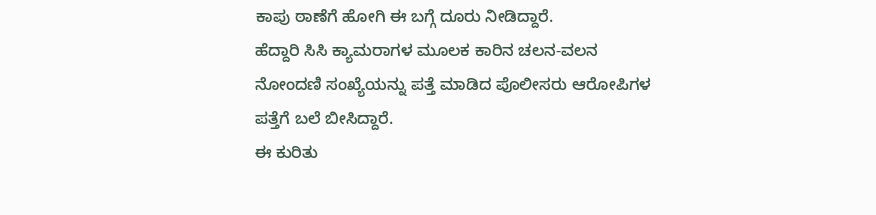ಕಾಪು ಠಾಣೆಗೆ ಹೋಗಿ ಈ ಬಗ್ಗೆ ದೂರು ನೀಡಿದ್ದಾರೆ.
ಹೆದ್ದಾರಿ ಸಿಸಿ ಕ್ಯಾಮರಾಗಳ ಮೂಲಕ ಕಾರಿನ ಚಲನ-ವಲನ ನೋಂದಣಿ ಸಂಖ್ಯೆಯನ್ನು ಪತ್ತೆ ಮಾಡಿದ ಪೊಲೀಸರು ಆರೋಪಿಗಳ ಪತ್ತೆಗೆ ಬಲೆ ಬೀಸಿದ್ದಾರೆ.
ಈ ಕುರಿತು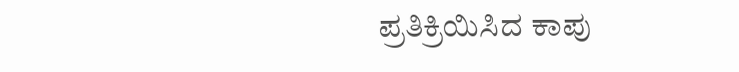ಪ್ರತಿಕ್ರಿಯಿಸಿದ ಕಾಪು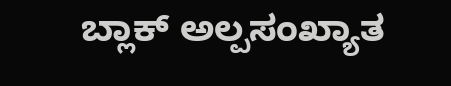ಬ್ಲಾಕ್ ಅಲ್ಪಸಂಖ್ಯಾತ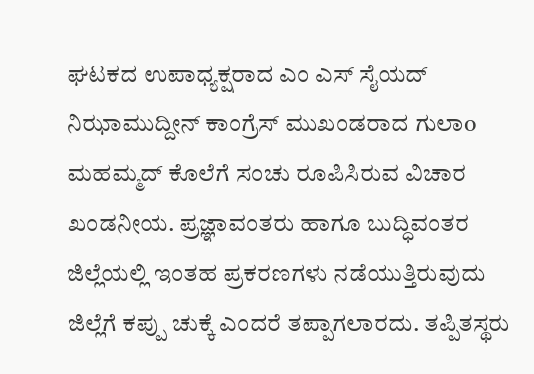ಘಟಕದ ಉಪಾಧ್ಯಕ್ಷರಾದ ಎಂ ಎಸ್ ಸೈಯದ್ ನಿಝಾಮುದ್ದೀನ್ ಕಾಂಗ್ರೆಸ್ ಮುಖಂಡರಾದ ಗುಲಾo ಮಹಮ್ಮದ್ ಕೊಲೆಗೆ ಸಂಚು ರೂಪಿಸಿರುವ ವಿಚಾರ ಖಂಡನೀಯ. ಪ್ರಜ್ಞಾವಂತರು ಹಾಗೂ ಬುದ್ಧಿವಂತರ ಜಿಲ್ಲೆಯಲ್ಲಿ ಇಂತಹ ಪ್ರಕರಣಗಳು ನಡೆಯುತ್ತಿರುವುದು ಜಿಲ್ಲೆಗೆ ಕಪ್ಪು ಚುಕ್ಕೆ ಎಂದರೆ ತಪ್ಪಾಗಲಾರದು. ತಪ್ಪಿತಸ್ಥರು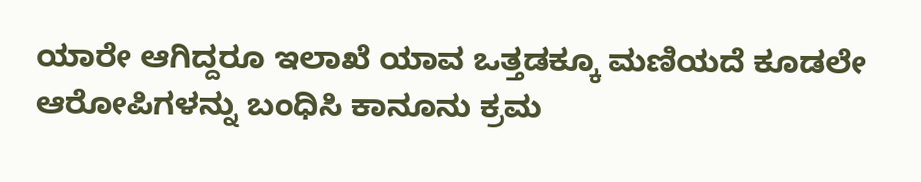ಯಾರೇ ಆಗಿದ್ದರೂ ಇಲಾಖೆ ಯಾವ ಒತ್ತಡಕ್ಕೂ ಮಣಿಯದೆ ಕೂಡಲೇ ಆರೋಪಿಗಳನ್ನು ಬಂಧಿಸಿ ಕಾನೂನು ಕ್ರಮ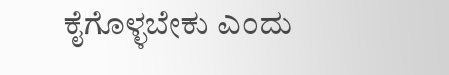ಕೈಗೊಳ್ಳಬೇಕು ಎಂದು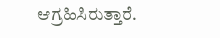ಆಗ್ರಹಿಸಿರುತ್ತಾರೆ.